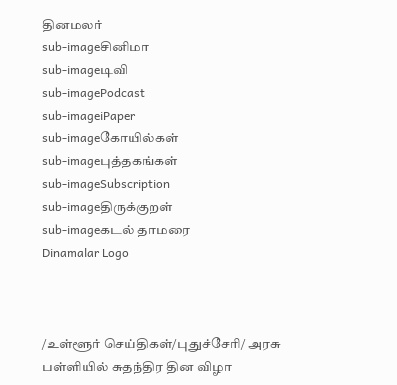தினமலர்
sub-imageசினிமா
sub-imageடிவி
sub-imagePodcast
sub-imageiPaper
sub-imageகோயில்கள்
sub-imageபுத்தகங்கள்
sub-imageSubscription
sub-imageதிருக்குறள்
sub-imageகடல் தாமரை
Dinamalar Logo



/உள்ளூர் செய்திகள்/புதுச்சேரி/ அரசு பள்ளியில் சுதந்திர தின விழா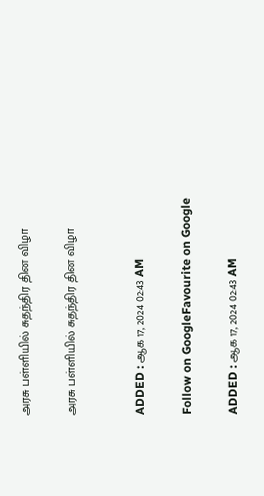அரசு பள்ளியில் சுதந்திர தின விழா

அரசு பள்ளியில் சுதந்திர தின விழா


ADDED : ஆக 17, 2024 02:43 AM

Follow on GoogleFavourite on Google

ADDED : ஆக 17, 2024 02:43 AM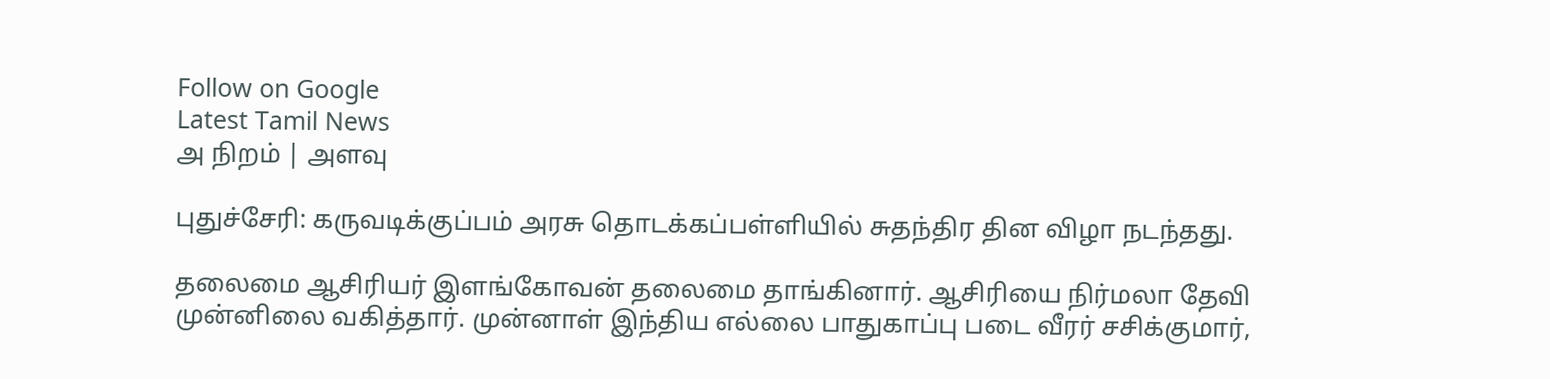Follow on Google
Latest Tamil News
அ நிறம் | அளவு

புதுச்சேரி: கருவடிக்குப்பம் அரசு தொடக்கப்பள்ளியில் சுதந்திர தின விழா நடந்தது.

தலைமை ஆசிரியர் இளங்கோவன் தலைமை தாங்கினார். ஆசிரியை நிர்மலா தேவி முன்னிலை வகித்தார். முன்னாள் இந்திய எல்லை பாதுகாப்பு படை வீரர் சசிக்குமார்,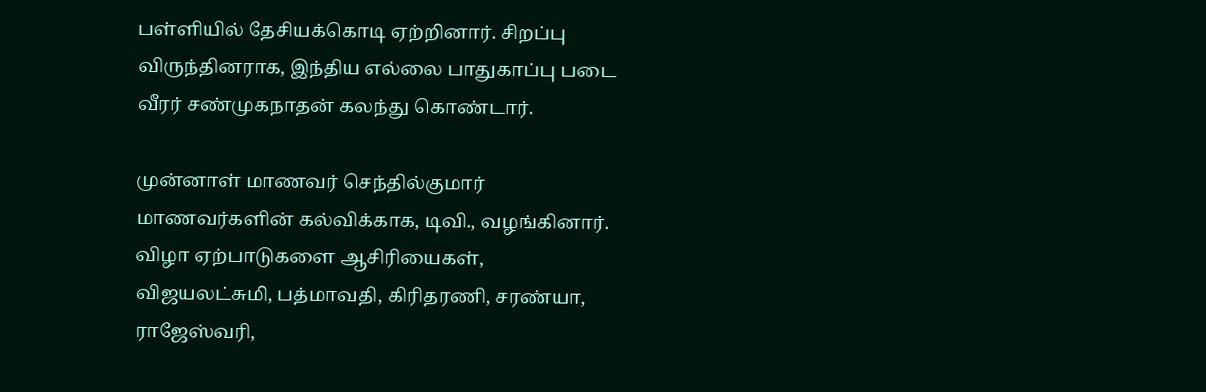பள்ளியில் தேசியக்கொடி ஏற்றினார். சிறப்பு விருந்தினராக, இந்திய எல்லை பாதுகாப்பு படை வீரர் சண்முகநாதன் கலந்து கொண்டார்.

முன்னாள் மாணவர் செந்தில்குமார் மாணவர்களின் கல்விக்காக, டிவி., வழங்கினார். விழா ஏற்பாடுகளை ஆசிரியைகள், விஜயலட்சுமி, பத்மாவதி, கிரிதரணி, சரண்யா, ராஜேஸ்வரி,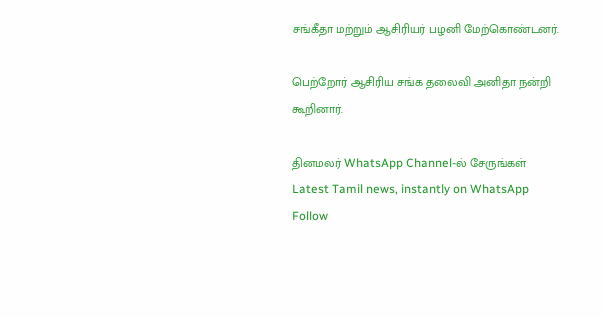சங்கீதா மற்றும் ஆசிரியர் பழனி மேற்கொண்டனர்.

பெற்றோர் ஆசிரிய சங்க தலைவி அனிதா நன்றி கூறினார்.

தினமலர் WhatsApp Channel-ல் சேருங்கள்
Latest Tamil news, instantly on WhatsApp
Follow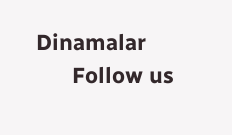Dinamalar
      Follow us